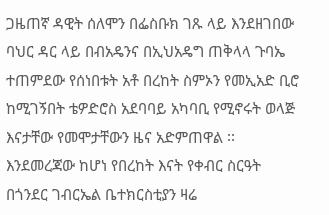ጋዜጠኛ ዳዊት ሰለሞን በፌስቡክ ገጹ ላይ እንደዘገበው ባህር ዳር ላይ በብአዴንና በኢህአዴግ ጠቅላላ ጉባኤ ተጠምደው የሰነበቱት አቶ በረከት ስምኦን የመኢአድ ቢሮ ከሚገኝበት ቴዎድሮስ አደባባይ አካባቢ የሚኖሩት ወላጅ እናታቸው የመሞታቸውን ዜና አድምጠዋል ፡፡ እንደመረጃው ከሆነ የበረከት እናት የቀብር ስርዓት በጎንደር ገብርኤል ቤተክርስቲያን ዛሬ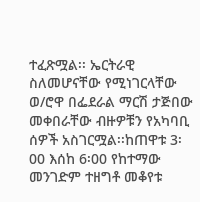ተፈጽሟል፡፡ ኤርትራዊ ስለመሆናቸው የሚነገርላቸው ወ/ሮዋ በፌደራል ማርሽ ታጅበው መቀበራቸው ብዙዎቹን የአካባቢ ሰዎች አስገርሟል፡፡ከጠዋቱ 3፡00 እሰከ 6፡00 የከተማው መንገድም ተዘግቶ መቆየቱ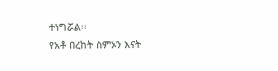ተነግሯል፡፡
የአቶ በረከት ስምኦን እናት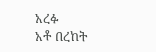አረፉ
አቶ በረከት